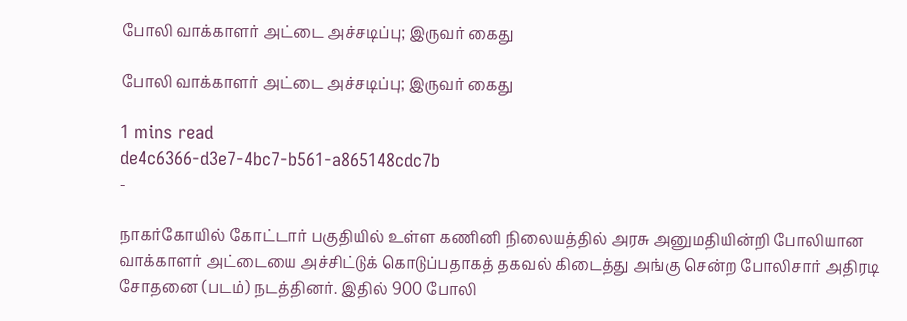போலி வாக்காளர் அட்டை அச்சடிப்பு; இருவர் கைது

போலி வாக்காளர் அட்டை அச்சடிப்பு; இருவர் கைது

1 mins read
de4c6366-d3e7-4bc7-b561-a865148cdc7b
-

நாகர்கோயில் கோட்டார் பகுதியில் உள்ள கணினி நிலையத்தில் அரசு அனுமதியின்றி போலியான வாக்காளர் அட்டையை அச்சிட்டுக் கொடுப்பதாகத் தகவல் கிடைத்து அங்கு சென்ற போலிசார் அதிரடி சோதனை (படம்) நடத்தினர். இதில் 900 போலி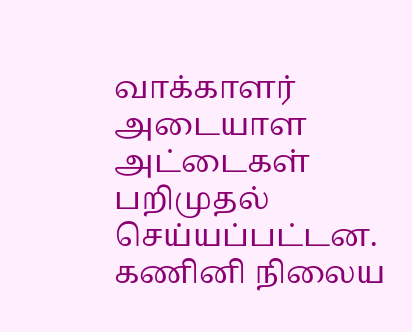வாக்காளர் அடையாள அட்டைகள் பறிமுதல் செய்யப்பட்டன. கணினி நிலைய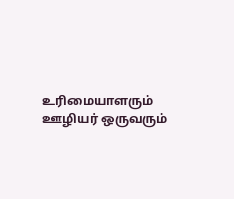உரிமையாளரும் ஊழியர் ஒருவரும்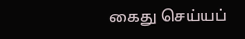கைது செய்யப்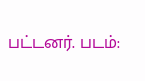பட்டனர். படம்: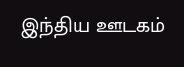இந்திய ஊடகம்